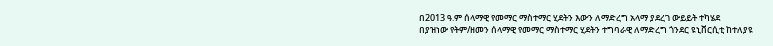በ2013 ዓ.ም ሰላማዊ የመማር ማስተማር ሂደትን እውን ለማድረግ አላማ ያደረገ ውይይት ተካሄደ
በያዝነው የትም/ዘመን ሰላማዊ የመማር ማስተማር ሂደትን ተግባራዊ ለማድረግ ጎንደር ዩኒቨርሲቲ ከተለያዩ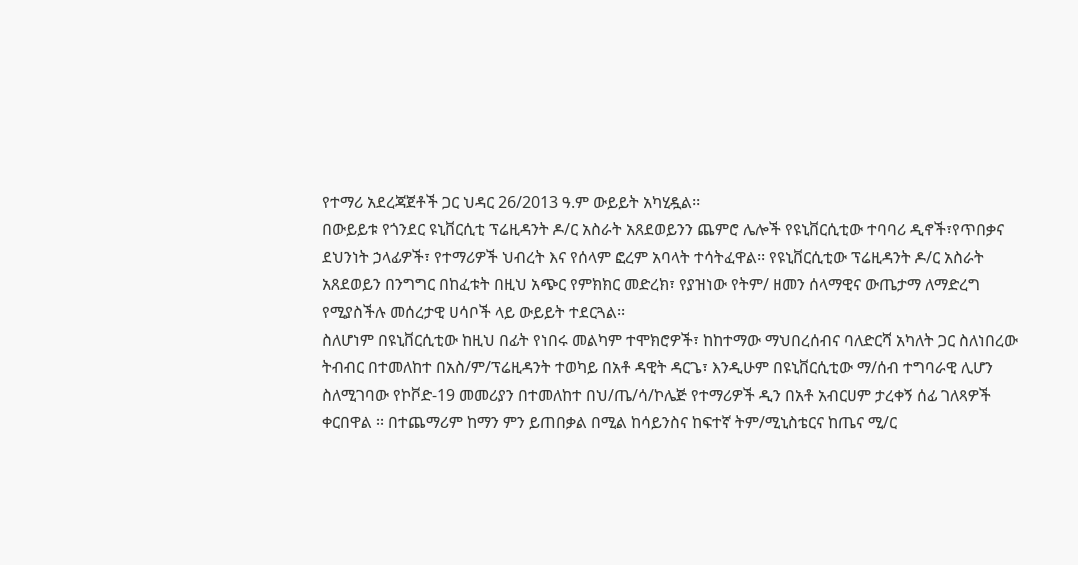የተማሪ አደረጃጀቶች ጋር ህዳር 26/2013 ዓ.ም ውይይት አካሂዷል፡፡
በውይይቱ የጎንደር ዩኒቨርሲቲ ፕሬዚዳንት ዶ/ር አስራት አጸደወይንን ጨምሮ ሌሎች የዩኒቨርሲቲው ተባባሪ ዲኖች፣የጥበቃና ደህንነት ኃላፊዎች፣ የተማሪዎች ህብረት እና የሰላም ፎረም አባላት ተሳትፈዋል፡፡ የዩኒቨርሲቲው ፕሬዚዳንት ዶ/ር አስራት አጸደወይን በንግግር በከፈቱት በዚህ አጭር የምክክር መድረክ፣ የያዝነው የትም/ ዘመን ሰላማዊና ውጤታማ ለማድረግ የሚያስችሉ መሰረታዊ ሀሳቦች ላይ ውይይት ተደርጓል፡፡
ስለሆነም በዩኒቨርሲቲው ከዚህ በፊት የነበሩ መልካም ተሞክሮዎች፣ ከከተማው ማህበረሰብና ባለድርሻ አካለት ጋር ስለነበረው ትብብር በተመለከተ በአስ/ም/ፕሬዚዳንት ተወካይ በአቶ ዳዊት ዳርጌ፣ እንዲሁም በዩኒቨርሲቲው ማ/ሰብ ተግባራዊ ሊሆን ስለሚገባው የኮቮድ-19 መመሪያን በተመለከተ በህ/ጤ/ሳ/ኮሌጅ የተማሪዎች ዲን በአቶ አብርሀም ታረቀኝ ሰፊ ገለጻዎች ቀርበዋል ፡፡ በተጨማሪም ከማን ምን ይጠበቃል በሚል ከሳይንስና ከፍተኛ ትም/ሚኒስቴርና ከጤና ሚ/ር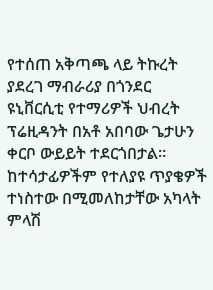የተሰጠ አቅጣጫ ላይ ትኩረት ያደረገ ማብራሪያ በጎንደር ዩኒቨርሲቲ የተማሪዎች ህብረት ፕሬዚዳንት በአቶ አበባው ጌታሁን ቀርቦ ውይይት ተደርጎበታል፡፡ ከተሳታፊዎችም የተለያዩ ጥያቄዎች ተነስተው በሚመለከታቸው አካላት ምላሽ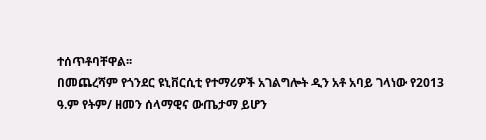ተሰጥቶባቸዋል፡፡
በመጨረሻም የጎንደር ዩኒቨርሲቲ የተማሪዎች አገልግሎት ዲን አቶ አባይ ገላነው የ2013 ዓ.ም የትም/ ዘመን ሰላማዊና ውጤታማ ይሆን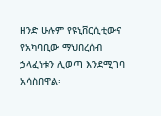ዘንድ ሁሉም የዩኒቨርሲቲውና የአካባቢው ማህበረሰብ ኃላፈነቱን ሊወጣ እንደሚገባ አሳስበዋል፡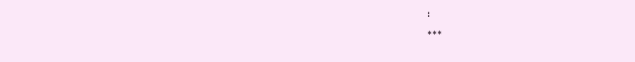፡
***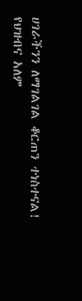ሀገራችንን ለማገልገል ቆርጠን ተነስተናል!
የህዝብና አለም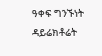ዓቀፍ ግንኙነት ዳይሬክቶሬት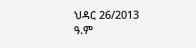ህዳር 26/2013 ዓ.ም